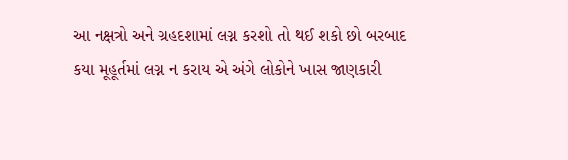આ નક્ષત્રો અને ગ્રહદશામાં લગ્ન કરશો તો થઈ શકો છો બરબાદ
કયા મૂહૂર્તમાં લગ્ન ન કરાય એ અંગે લોકોને ખાસ જાણકારી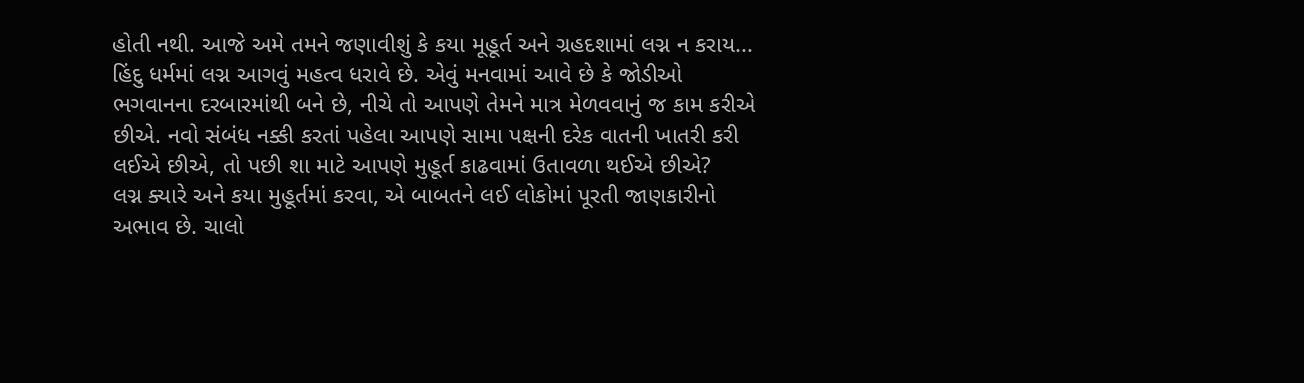હોતી નથી. આજે અમે તમને જણાવીશું કે કયા મૂહૂર્ત અને ગ્રહદશામાં લગ્ન ન કરાય...
હિંદુ ધર્મમાં લગ્ન આગવું મહત્વ ધરાવે છે. એવું મનવામાં આવે છે કે જોડીઓ ભગવાનના દરબારમાંથી બને છે, નીચે તો આપણે તેમને માત્ર મેળવવાનું જ કામ કરીએ છીએ. નવો સંબંધ નક્કી કરતાં પહેલા આપણે સામા પક્ષની દરેક વાતની ખાતરી કરી લઈએ છીએ, તો પછી શા માટે આપણે મુહૂર્ત કાઢવામાં ઉતાવળા થઈએ છીએ?
લગ્ન ક્યારે અને કયા મુહૂર્તમાં કરવા, એ બાબતને લઈ લોકોમાં પૂરતી જાણકારીનો અભાવ છે. ચાલો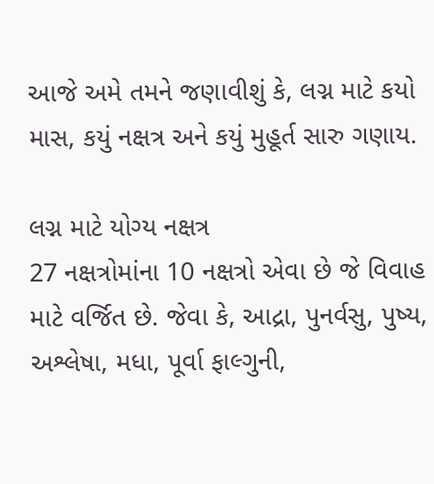આજે અમે તમને જણાવીશું કે, લગ્ન માટે કયો માસ, કયું નક્ષત્ર અને કયું મુહૂર્ત સારુ ગણાય.

લગ્ન માટે યોગ્ય નક્ષત્ર
27 નક્ષત્રોમાંના 10 નક્ષત્રો એવા છે જે વિવાહ માટે વર્જિત છે. જેવા કે, આદ્રા, પુનર્વસુ, પુષ્ય, અશ્લેષા, મધા, પૂર્વા ફાલ્ગુની,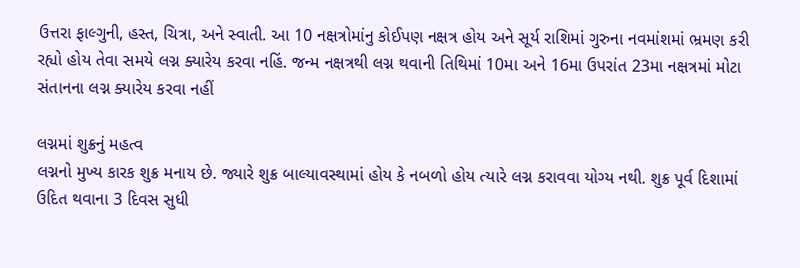ઉત્તરા ફાલ્ગુની, હસ્ત, ચિત્રા, અને સ્વાતી. આ 10 નક્ષત્રોમાંનુ કોઈપણ નક્ષત્ર હોય અને સૂર્ય રાશિમાં ગુરુના નવમાંશમાં ભ્રમણ કરી રહ્યો હોય તેવા સમયે લગ્ન ક્યારેય કરવા નહિં. જન્મ નક્ષત્રથી લગ્ન થવાની તિથિમાં 10મા અને 16મા ઉપરાંત 23મા નક્ષત્રમાં મોટા સંતાનના લગ્ન ક્યારેય કરવા નહીં

લગ્નમાં શુક્રનું મહત્વ
લગ્નનો મુખ્ય કારક શુક્ર મનાય છે. જ્યારે શુક્ર બાલ્યાવસ્થામાં હોય કે નબળો હોય ત્યારે લગ્ન કરાવવા યોગ્ય નથી. શુક્ર પૂર્વ દિશામાં ઉદિત થવાના 3 દિવસ સુધી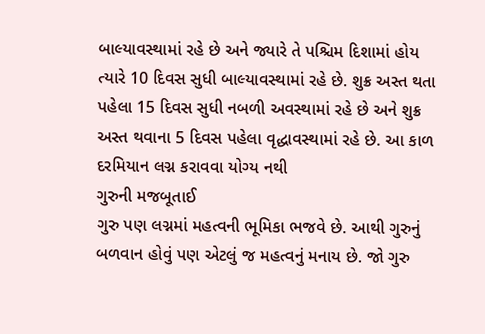બાલ્યાવસ્થામાં રહે છે અને જ્યારે તે પશ્ચિમ દિશામાં હોય ત્યારે 10 દિવસ સુધી બાલ્યાવસ્થામાં રહે છે. શુક્ર અસ્ત થતા પહેલા 15 દિવસ સુધી નબળી અવસ્થામાં રહે છે અને શુક્ર અસ્ત થવાના 5 દિવસ પહેલા વૃદ્ધાવસ્થામાં રહે છે. આ કાળ દરમિયાન લગ્ન કરાવવા યોગ્ય નથી
ગુરુની મજબૂતાઈ
ગુરુ પણ લગ્નમાં મહત્વની ભૂમિકા ભજવે છે. આથી ગુરુનું બળવાન હોવું પણ એટલું જ મહત્વનું મનાય છે. જો ગુરુ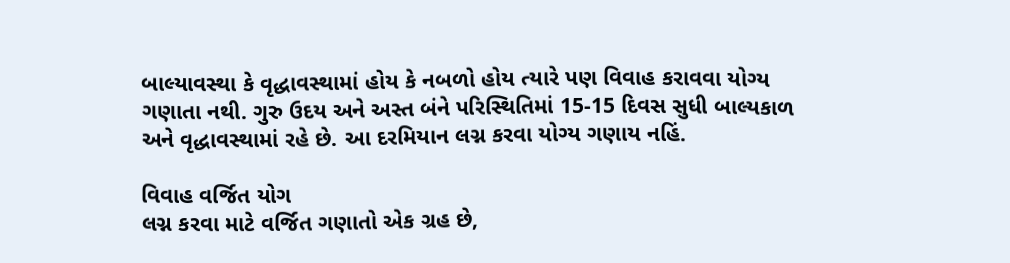બાલ્યાવસ્થા કે વૃદ્ધાવસ્થામાં હોય કે નબળો હોય ત્યારે પણ વિવાહ કરાવવા યોગ્ય ગણાતા નથી. ગુરુ ઉદય અને અસ્ત બંને પરિસ્થિતિમાં 15-15 દિવસ સુધી બાલ્યકાળ અને વૃદ્ધાવસ્થામાં રહે છે. આ દરમિયાન લગ્ન કરવા યોગ્ય ગણાય નહિં.

વિવાહ વર્જિત યોગ
લગ્ન કરવા માટે વર્જિત ગણાતો એક ગ્રહ છે,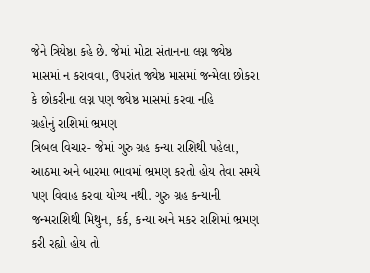જેને ત્રિયેષ્ઠા કહે છે. જેમાં મોટા સંતાનના લગ્ન જ્યેષ્ઠ માસમાં ન કરાવવા, ઉપરાંત જ્યેષ્ઠ માસમાં જન્મેલા છોકરા કે છોકરીના લગ્ન પણ જ્યેષ્ઠ માસમાં કરવા નહિ
ગ્રહોનું રાશિમાં ભ્રમણ
ત્રિબલ વિચાર- જેમાં ગુરુ ગ્રહ કન્યા રાશિથી પહેલા, આઠમા અને બારમા ભાવમાં ભ્રમણ કરતો હોય તેવા સમયે પણ વિવાહ કરવા યોગ્ય નથી. ગુરુ ગ્રહ કન્યાની જન્મરાશિથી મિથુન, કર્ક, કન્યા અને મકર રાશિમાં ભ્રમણ કરી રહ્યો હોય તો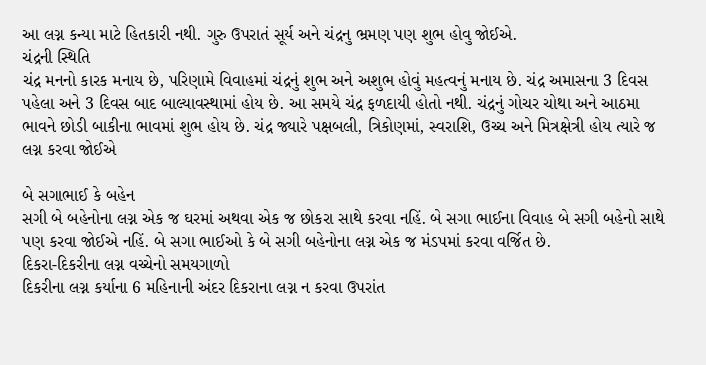આ લગ્ન કન્યા માટે હિતકારી નથી. ગુરુ ઉપરાતં સૂર્ય અને ચંદ્રનુ ભ્રમણ પણ શુભ હોવુ જોઈએ.
ચંદ્રની સ્થિતિ
ચંદ્ર મનનો કારક મનાય છે, પરિણામે વિવાહમાં ચંદ્રનું શુભ અને અશુભ હોવું મહત્વનું મનાય છે. ચંદ્ર અમાસના 3 દિવસ પહેલા અને 3 દિવસ બાદ બાલ્યાવસ્થામાં હોય છે. આ સમયે ચંદ્ર ફળદાયી હોતો નથી. ચંદ્રનું ગોચર ચોથા અને આઠમા ભાવને છોડી બાકીના ભાવમાં શુભ હોય છે. ચંદ્ર જ્યારે પક્ષબલી, ત્રિકોણમાં, સ્વરાશિ, ઉચ્ચ અને મિત્રક્ષેત્રી હોય ત્યારે જ લગ્ન કરવા જોઈએ

બે સગાભાઈ કે બહેન
સગી બે બહેનોના લગ્ન એક જ ઘરમાં અથવા એક જ છોકરા સાથે કરવા નહિં. બે સગા ભાઈના વિવાહ બે સગી બહેનો સાથે પણ કરવા જોઈએ નહિં. બે સગા ભાઈઓ કે બે સગી બહેનોના લગ્ન એક જ મંડપમાં કરવા વર્જિત છે.
દિકરા-દિકરીના લગ્ન વચ્ચેનો સમયગાળો
દિકરીના લગ્ન કર્યાના 6 મહિનાની અંદર દિકરાના લગ્ન ન કરવા ઉપરાંત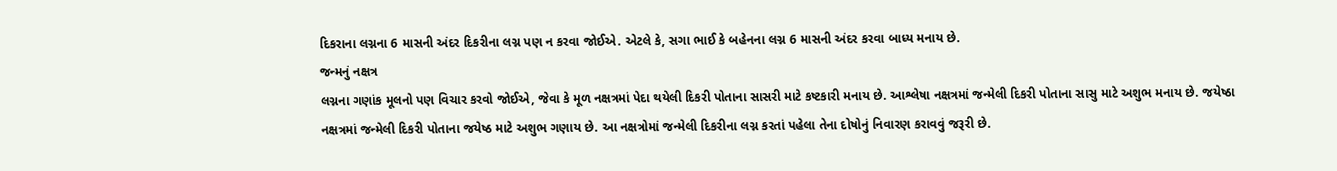દિકરાના લગ્નના 6 માસની અંદર દિકરીના લગ્ન પણ ન કરવા જોઈએ. એટલે કે, સગા ભાઈ કે બહેનના લગ્ન 6 માસની અંદર કરવા બાધ્ય મનાય છે.
જન્મનું નક્ષત્ર
લગ્નના ગણાંક મૂલનો પણ વિચાર કરવો જોઈએ, જેવા કે મૂળ નક્ષત્રમાં પેદા થયેલી દિકરી પોતાના સાસરી માટે કષ્ટકારી મનાય છે. આશ્લેષા નક્ષત્રમાં જન્મેલી દિકરી પોતાના સાસુ માટે અશુભ મનાય છે. જયેષ્ઠા નક્ષત્રમાં જન્મેલી દિકરી પોતાના જયેષ્ઠ માટે અશુભ ગણાય છે. આ નક્ષત્રોમાં જન્મેલી દિકરીના લગ્ન કરતાં પહેલા તેના દોષોનું નિવારણ કરાવવું જરૂરી છે.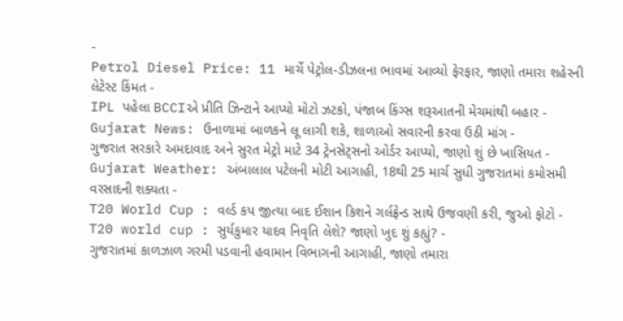-
Petrol Diesel Price: 11 માર્ચે પેટ્રોલ-ડીઝલના ભાવમાં આવ્યો ફેરફાર, જાણો તમારા શહેરની લેટેસ્ટ કિંમત -
IPL પહેલા BCCIએ પ્રીતિ ઝિન્ટાને આપ્યો મોટો ઝટકો, પંજાબ કિંગ્સ શરૂઆતની મેચમાંથી બહાર -
Gujarat News: ઉનાળામાં બાળકને લૂ લાગી શકે, શાળાઓ સવારની કરવા ઉઠી માંગ -
ગુજરાત સરકારે અમદાવાદ અને સુરત મેટ્રો માટે 34 ટ્રેનસેટ્સનો ઓર્ડર આપ્યો, જાણો શું છે ખાસિયત -
Gujarat Weather: અંબાલાલ પટેલની મોટી આગાહી, 18થી 25 માર્ચ સુધી ગુજરાતમાં કમોસમી વરસાદની શક્યતા -
T20 World Cup : વર્લ્ડ કપ જીત્યા બાદ ઈશાન કિશને ગર્લફ્રેન્ડ સાથે ઉજવણી કરી, જુઓ ફોટો -
T20 world cup : સુર્યકુમાર યાદવ નિવૃતિ લેશે? જાણો ખુદ શું કહ્યું? -
ગુજરાતમાં કાળઝાળ ગરમી પડવાની હવામાન વિભાગની આગાહી, જાણો તમારા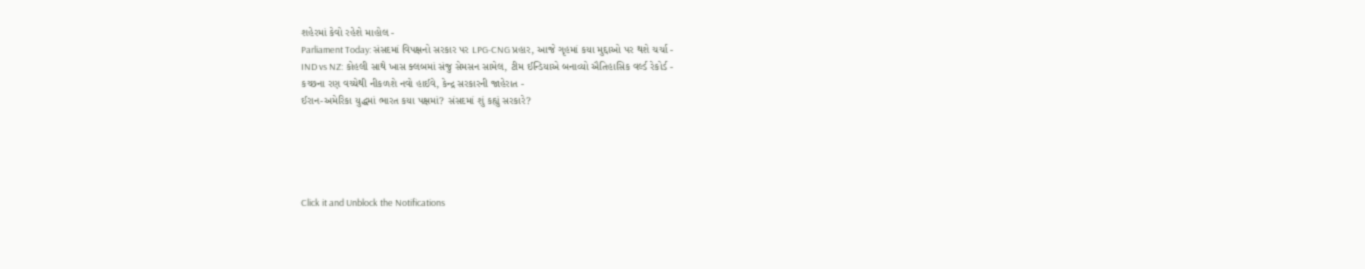શહેરમાં કેવો રહેશે માહોલ -
Parliament Today: સંસદમાં વિપક્ષનો સરકાર પર LPG-CNG પ્રહાર, આજે ગૃહમાં કયા મુદ્દાઓ પર થશે ચર્ચા -
IND vs NZ: કોહલી સાથે ખાસ ક્લબમાં સંજુ સેમસન સામેલ, ટીમ ઈન્ડિયાએ બનાવ્યો ઐતિહાસિક વર્લ્ડ રેકોર્ડ -
કચ્છના રણ વચ્ચેથી નીકળશે નવો હાઈવે, કેન્દ્ર સરકારની જાહેરાત -
ઈરાન-અમેરિકા યુદ્ધમાં ભારત કયા પક્ષમાં? સંસદમાં શું કહ્યું સરકારે?





Click it and Unblock the Notifications